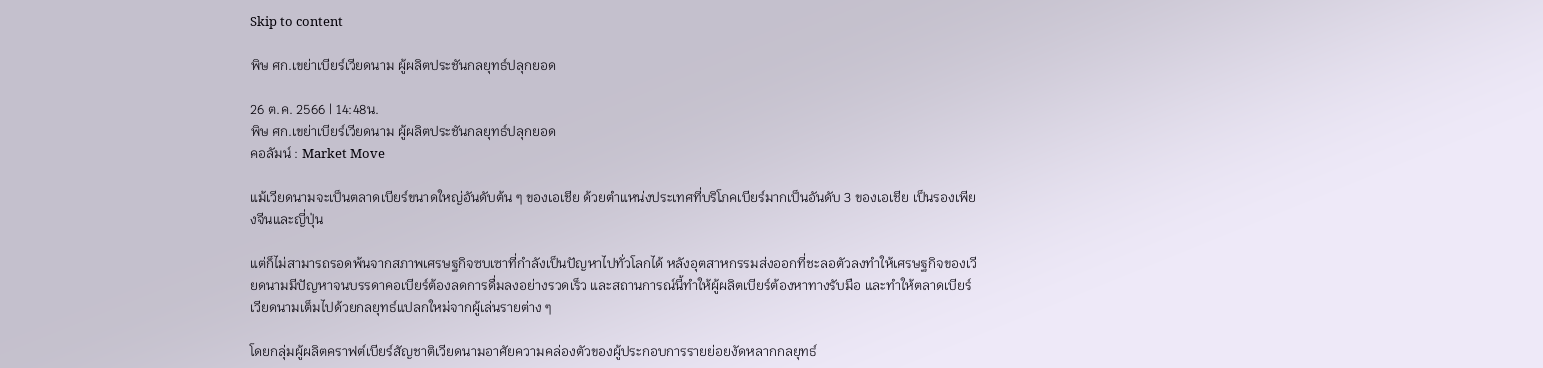Skip to content

พิษ ศก.เขย่าเบียร์เวียดนาม ผู้ผลิตประชันกลยุทธ์ปลุกยอด

26 ต.ค. 2566 | 14:48น.
พิษ ศก.เขย่าเบียร์เวียดนาม ผู้ผลิตประชันกลยุทธ์ปลุกยอด
คอลัมน์ : Market Move

แม้เวียดนามจะเป็นตลาดเบียร์ขนาดใหญ่อันดับต้น ๆ ของเอเชีย ด้วยตำแหน่งประเทศที่บริโภคเบียร์มากเป็นอันดับ 3 ของเอเชีย เป็นรองเพียงจีนและญี่ปุ่น

แต่ก็ไม่สามารถรอดพ้นจากสภาพเศรษฐกิจซบเซาที่กำลังเป็นปัญหาไปทั่วโลกได้ หลังอุตสาหกรรมส่งออกที่ชะลอตัวลงทำให้เศรษฐกิจของเวียดนามมีปัญหาจนบรรดาคอเบียร์ต้องลดการดื่มลงอย่างรวดเร็ว และสถานการณ์นี้ทำให้ผู้ผลิตเบียร์ต้องหาทางรับมือ และทำให้ตลาดเบียร์เวียดนามเต็มไปด้วยกลยุทธ์แปลกใหม่จากผู้เล่นรายต่าง ๆ

โดยกลุ่มผู้ผลิตคราฟต์เบียร์สัญชาติเวียดนามอาศัยความคล่องตัวของผู้ประกอบการรายย่อยงัดหลากกลยุทธ์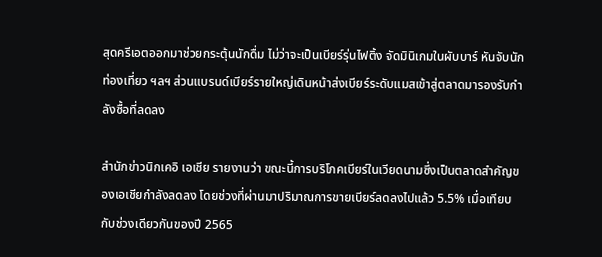สุดครีเอตออกมาช่วยกระตุ้นนักดื่ม ไม่ว่าจะเป็นเบียร์รุ่นไฟติ้ง จัดมินิเกมในผับบาร์ หันจับนักท่องเที่ยว ฯลฯ ส่วนแบรนด์เบียร์รายใหญ่เดินหน้าส่งเบียร์ระดับแมสเข้าสู่ตลาดมารองรับกำลังซื้อที่ลดลง

สำนักข่าวนิกเคอิ เอเชีย รายงานว่า ขณะนี้การบริโภคเบียร์ในเวียดนามซึ่งเป็นตลาดสำคัญของเอเชียกำลังลดลง โดยช่วงที่ผ่านมาปริมาณการขายเบียร์ลดลงไปแล้ว 5.5% เมื่อเทียบกับช่วงเดียวกันของปี 2565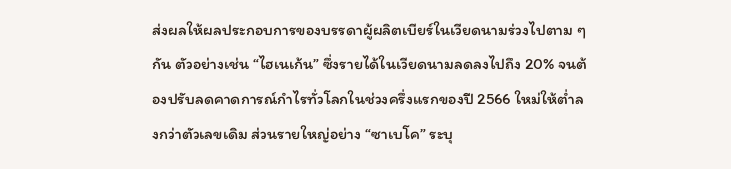ส่งผลให้ผลประกอบการของบรรดาผู้ผลิตเบียร์ในเวียดนามร่วงไปตาม ๆ กัน ตัวอย่างเช่น “ไฮเนเก้น” ซึ่งรายได้ในเวียดนามลดลงไปถึง 20% จนต้องปรับลดคาดการณ์กำไรทั่วโลกในช่วงครึ่งแรกของปี 2566 ใหม่ให้ต่ำลงกว่าตัวเลขเดิม ส่วนรายใหญ่อย่าง “ซาเบโค” ระบุ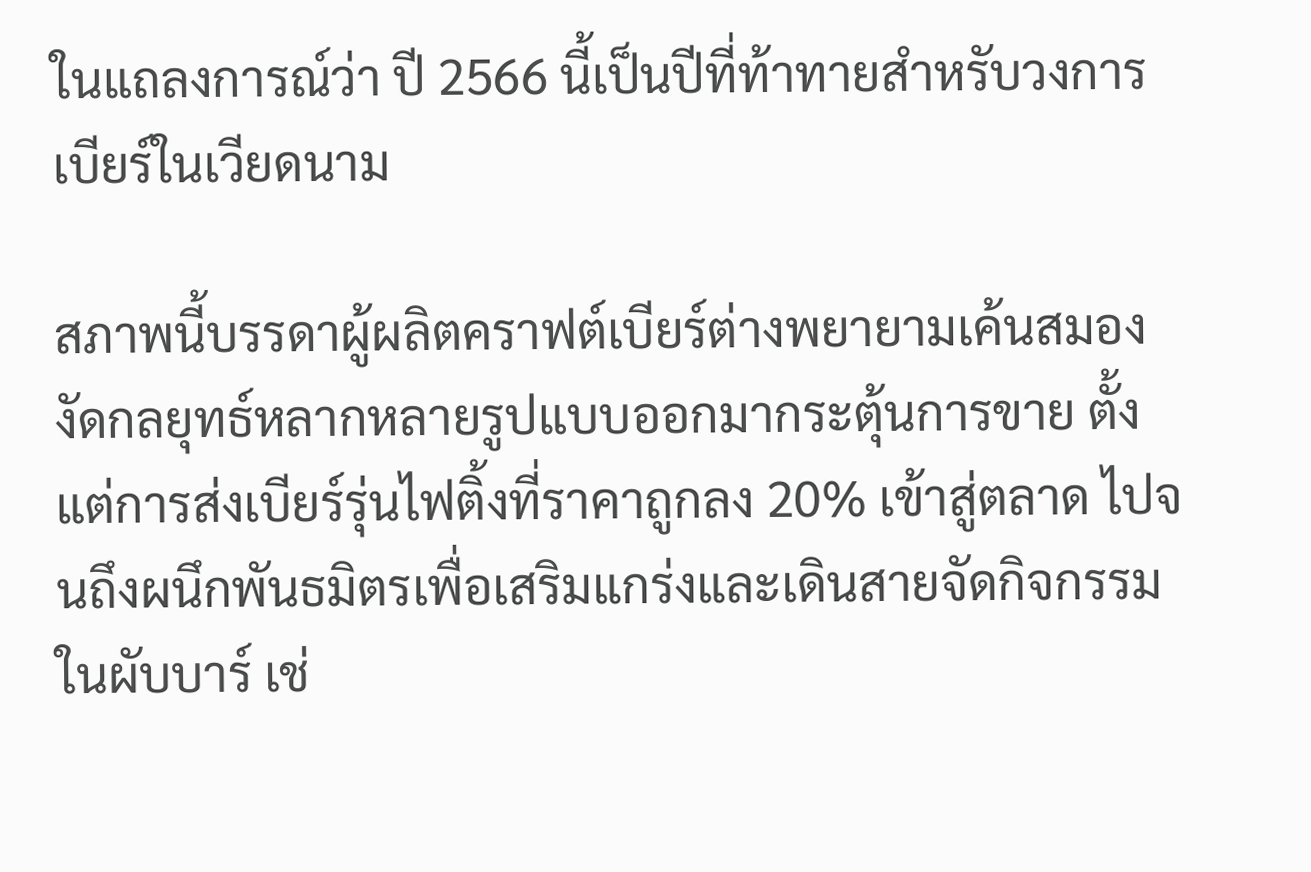ในแถลงการณ์ว่า ปี 2566 นี้เป็นปีที่ท้าทายสำหรับวงการเบียร์ในเวียดนาม

สภาพนี้บรรดาผู้ผลิตคราฟต์เบียร์ต่างพยายามเค้นสมองงัดกลยุทธ์หลากหลายรูปแบบออกมากระตุ้นการขาย ตั้งแต่การส่งเบียร์รุ่นไฟติ้งที่ราคาถูกลง 20% เข้าสู่ตลาด ไปจนถึงผนึกพันธมิตรเพื่อเสริมแกร่งและเดินสายจัดกิจกรรมในผับบาร์ เช่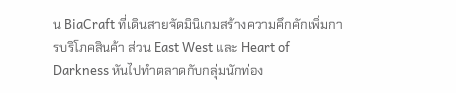น BiaCraft ที่เดินสายจัดมินิเกมสร้างความคึกคักเพิ่มการบริโภคสินค้า ส่วน East West และ Heart of Darkness หันไปทำตลาดกับกลุ่มนักท่อง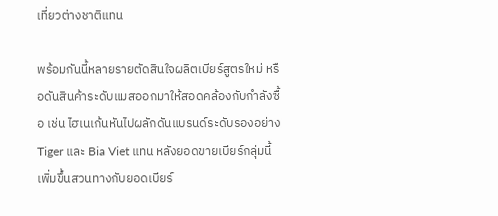เที่ยวต่างชาติแทน

พร้อมกันนี้หลายรายตัดสินใจผลิตเบียร์สูตรใหม่ หรือดันสินค้าระดับแมสออกมาให้สอดคล้องกับกำลังซื้อ เช่น ไฮเนเก้นหันไปผลักดันแบรนด์ระดับรองอย่าง Tiger และ Bia Viet แทน หลังยอดขายเบียร์กลุ่มนี้เพิ่มขึ้นสวนทางกับยอดเบียร์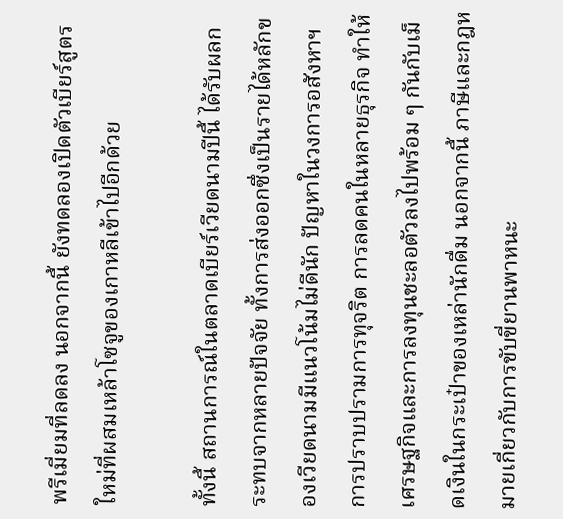พรีเมี่ยมที่ลดลง นอกจากนี้ ยังทดลองเปิดตัวเบียร์สูตรใหม่ที่ผสมเหล้าโซจูของเกาหลีเข้าไปอีกด้วย

ทั้งนี้ สถานการณ์ในตลาดเบียร์เวียดนามปีนี้ ได้รับผลกระทบจากหลายปัจจัย ทั้งการส่งออกซึ่งเป็นรายได้หลักของเวียดนามมีแนวโน้มไม่ดีนัก ปัญหาในวงการอสังหาฯ การปราบปรามการทุจริต การลดคนในหลายธุรกิจ ทำให้เศรษฐกิจและการลงทุนชะลอตัวลงไปพร้อม ๆ กันกับเม็ดเงินในกระเป๋าของเหล่านักดื่ม นอกจากนี้ ภาษีและกฎหมายเกี่ยวกับการขับขี่ยานพาหนะ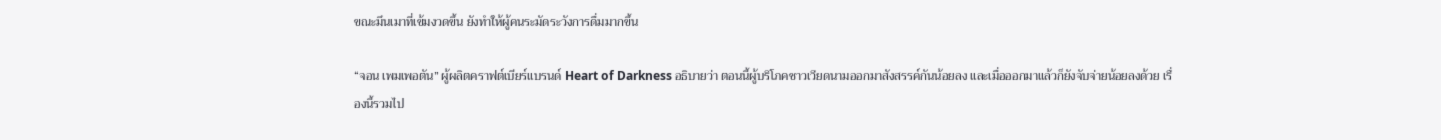ขณะมึนเมาที่เข้มงวดขึ้น ยังทำให้ผู้คนระมัดระวังการดื่มมากขึ้น

“จอน เพมเพอตัน” ผู้ผลิตคราฟต์เบียร์แบรนด์ Heart of Darkness อธิบายว่า ตอนนี้ผู้บริโภคชาวเวียดนามออกมาสังสรรค์กันน้อยลง และเมื่อออกมาแล้วก็ยังจับจ่ายน้อยลงด้วย เรื่องนี้รวมไป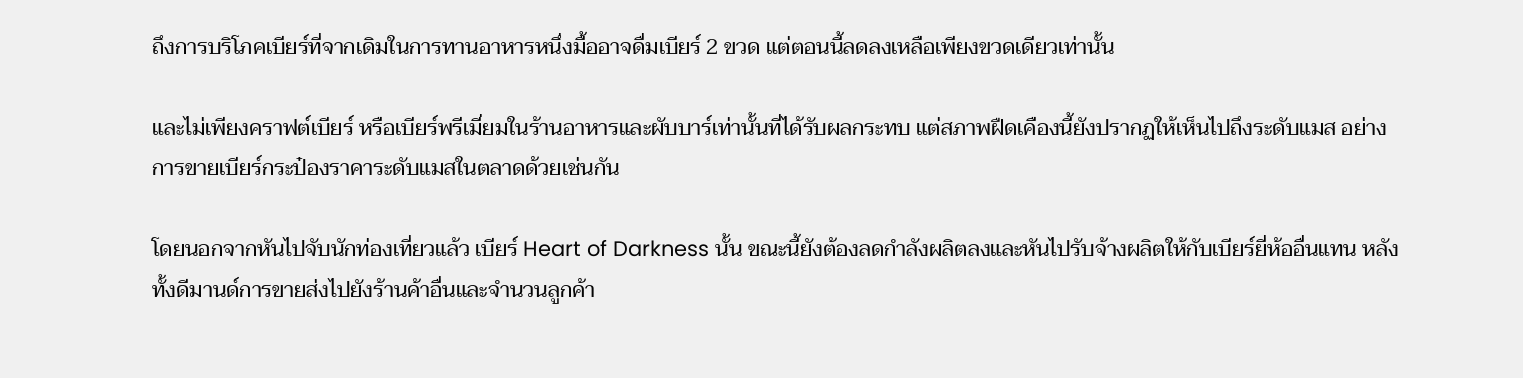ถึงการบริโภคเบียร์ที่จากเดิมในการทานอาหารหนึ่งมื้ออาจดื่มเบียร์ 2 ขวด แต่ตอนนี้ลดลงเหลือเพียงขวดเดียวเท่านั้น

และไม่เพียงคราฟต์เบียร์ หรือเบียร์พรีเมี่ยมในร้านอาหารและผับบาร์เท่านั้นที่ได้รับผลกระทบ แต่สภาพฝืดเคืองนี้ยังปรากฏให้เห็นไปถึงระดับแมส อย่างการขายเบียร์กระป๋องราคาระดับแมสในตลาดด้วยเช่นกัน

โดยนอกจากหันไปจับนักท่องเที่ยวแล้ว เบียร์ Heart of Darkness นั้น ขณะนี้ยังต้องลดกำลังผลิตลงและหันไปรับจ้างผลิตให้กับเบียร์ยี่ห้ออื่นแทน หลังทั้งดีมานด์การขายส่งไปยังร้านค้าอื่นและจำนวนลูกค้า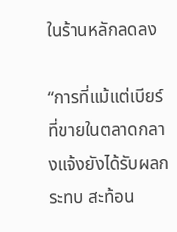ในร้านหลักลดลง

“การที่แม้แต่เบียร์ที่ขายในตลาดกลางแจ้งยังได้รับผลกระทบ สะท้อน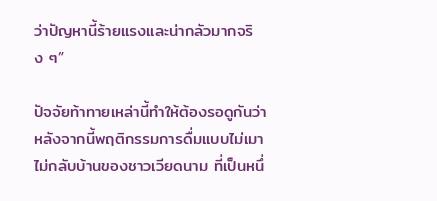ว่าปัญหานี้ร้ายแรงและน่ากลัวมากจริง ๆ”

ปัจจัยท้าทายเหล่านี้ทำให้ต้องรอดูกันว่า หลังจากนี้พฤติกรรมการดื่มแบบไม่เมาไม่กลับบ้านของชาวเวียดนาม ที่เป็นหนึ่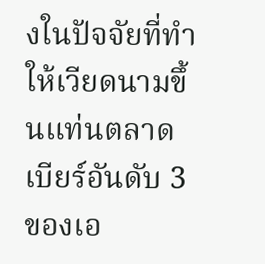งในปัจจัยที่ทำให้เวียดนามขึ้นแท่นตลาดเบียร์อันดับ 3 ของเอ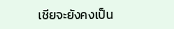เชียจะยังคงเป็น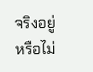จริงอยู่หรือไม่